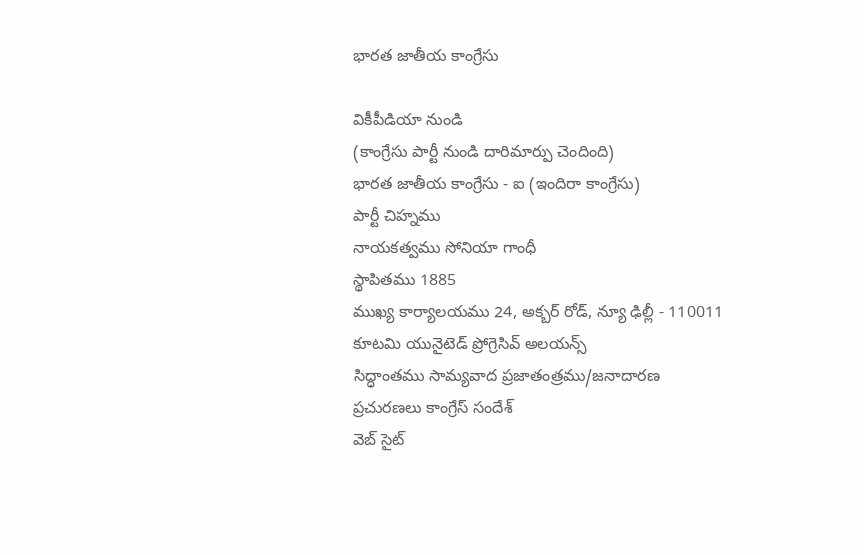భారత జాతీయ కాంగ్రేసు

వికీపీడియా నుండి
(కాంగ్రేసు పార్టీ నుండి దారిమార్పు చెందింది)
భారత జాతీయ కాంగ్రేసు - ఐ (ఇందిరా కాంగ్రేసు)
పార్టీ చిహ్నము
నాయకత్వము సోనియా గాంధీ
స్థాపితము 1885
ముఖ్య కార్యాలయము 24, అక్బర్ రోడ్, న్యూ ఢిల్లీ - 110011
కూటమి యునైటెడ్ ప్రోగ్రెసివ్ అలయన్స్
సిద్ధాంతము సామ్యవాద ప్రజాతంత్రము/జనాదారణ
ప్రచురణలు కాంగ్రేస్ సందేశ్
వెబ్ సైట్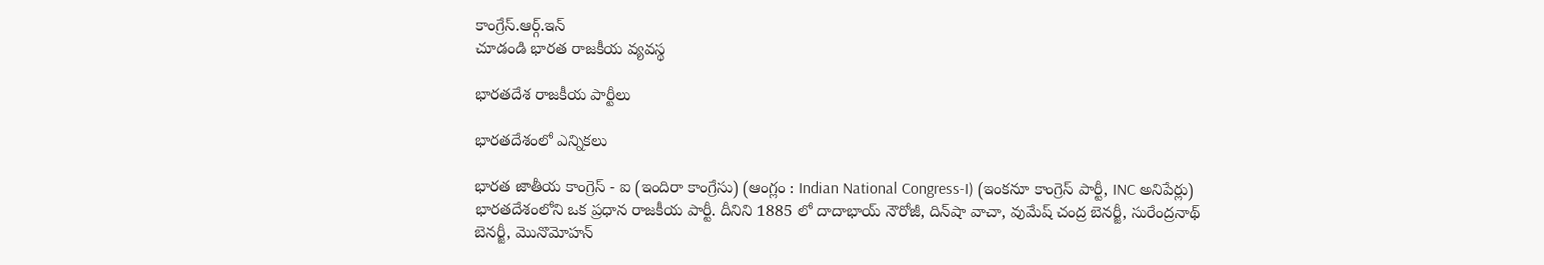కాంగ్రేస్.ఆర్గ్.ఇన్
చూడండి భారత రాజకీయ వ్యవస్థ

భారతదేశ రాజకీయ పార్టీలు

భారతదేశంలో ఎన్నికలు

భారత జాతీయ కాంగ్రెస్ - ఐ (ఇందిరా కాంగ్రేసు) (ఆంగ్లం : Indian National Congress-I) (ఇంకనూ కాంగ్రెస్ పార్టీ, INC అనిపేర్లు) భారతదేశంలోని ఒక ప్రధాన రాజకీయ పార్టీ. దీనిని 1885 లో దాదాభాయ్ నౌరోజీ, దిన్‌షా వాచా, వుమేష్ చంద్ర బెనర్జీ, సురేంద్రనాథ్ బెనర్జీ, మొనొమోహన్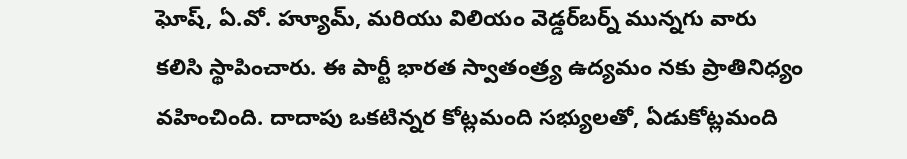ఘోష్, ఏ.వో. హ్యూమ్, మరియు విలియం వెడ్డర్‌బర్న్ మున్నగు వారు కలిసి స్థాపించారు. ఈ పార్టీ భారత స్వాతంత్ర్య ఉద్యమం నకు ప్రాతినిధ్యం వహించింది. దాదాపు ఒకటిన్నర కోట్లమంది సభ్యులతో, ఏడుకోట్లమంది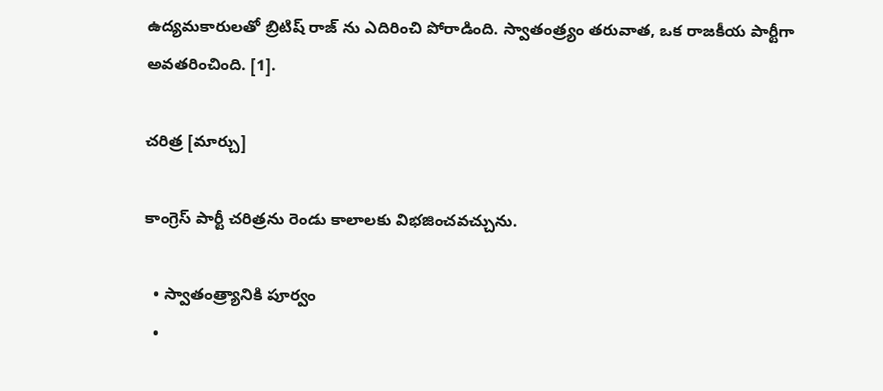ఉద్యమకారులతో బ్రిటిష్ రాజ్ ను ఎదిరించి పోరాడింది. స్వాతంత్ర్యం తరువాత, ఒక రాజకీయ పార్టీగా అవతరించింది. [1].

చరిత్ర [మార్చు]

కాంగ్రెస్ పార్టీ చరిత్రను రెండు కాలాలకు విభజించవచ్చును.

  • స్వాతంత్ర్యానికి పూర్వం
  •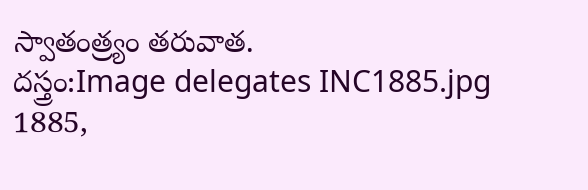స్వాతంత్ర్యం తరువాత.
దస్త్రం:Image delegates INC1885.jpg
1885,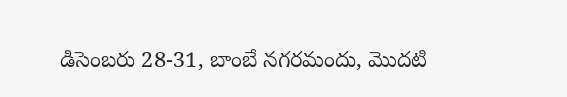డిసెంబరు 28-31, బాంబే నగరమందు, మొదటి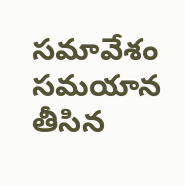సమావేశం సమయాన తీసిన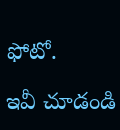ఫోటో.

ఇవీ చూడండి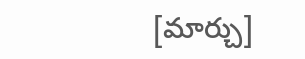[మార్చు]